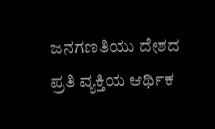ಜನಗಣತಿಯು ದೇಶದ ಪ್ರತಿ ವ್ಯಕ್ತಿಯ ಆರ್ಥಿಕ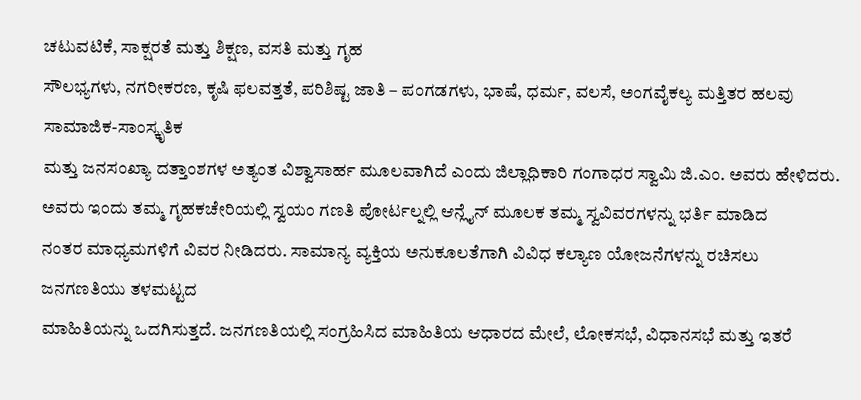ಚಟುವಟಿಕೆ, ಸಾಕ್ಷರತೆ ಮತ್ತು ಶಿಕ್ಷಣ, ವಸತಿ ಮತ್ತು ಗೃಹ
ಸೌಲಭ್ಯಗಳು, ನಗರೀಕರಣ, ಕೃಷಿ ಫಲವತ್ತತೆ, ಪರಿಶಿಷ್ಟ ಜಾತಿ – ಪಂಗಡಗಳು, ಭಾಷೆ, ಧರ್ಮ, ವಲಸೆ, ಅಂಗವೈಕಲ್ಯ ಮತ್ತಿತರ ಹಲವು ಸಾಮಾಜಿಕ-ಸಾಂಸ್ಕೃತಿಕ
ಮತ್ತು ಜನಸಂಖ್ಯಾ ದತ್ತಾಂಶಗಳ ಅತ್ಯಂತ ವಿಶ್ವಾಸಾರ್ಹ ಮೂಲವಾಗಿದೆ ಎಂದು ಜಿಲ್ಲಾಧಿಕಾರಿ ಗಂಗಾಧರ ಸ್ವಾಮಿ ಜಿ.ಎಂ. ಅವರು ಹೇಳಿದರು.
ಅವರು ಇಂದು ತಮ್ಮ ಗೃಹಕಚೇರಿಯಲ್ಲಿ ಸ್ವಯಂ ಗಣತಿ ಪೋರ್ಟಲ್ನಲ್ಲಿ ಆನ್ಲೈನ್ ಮೂಲಕ ತಮ್ಮ ಸ್ವವಿವರಗಳನ್ನು ಭರ್ತಿ ಮಾಡಿದ
ನಂತರ ಮಾಧ್ಯಮಗಳಿಗೆ ವಿವರ ನೀಡಿದರು. ಸಾಮಾನ್ಯ ವ್ಯಕ್ತಿಯ ಅನುಕೂಲತೆಗಾಗಿ ವಿವಿಧ ಕಲ್ಯಾಣ ಯೋಜನೆಗಳನ್ನು ರಚಿಸಲು ಜನಗಣತಿಯು ತಳಮಟ್ಟದ
ಮಾಹಿತಿಯನ್ನು ಒದಗಿಸುತ್ತದೆ. ಜನಗಣತಿಯಲ್ಲಿ ಸಂಗ್ರಹಿಸಿದ ಮಾಹಿತಿಯ ಆಧಾರದ ಮೇಲೆ, ಲೋಕಸಭೆ, ವಿಧಾನಸಭೆ ಮತ್ತು ಇತರೆ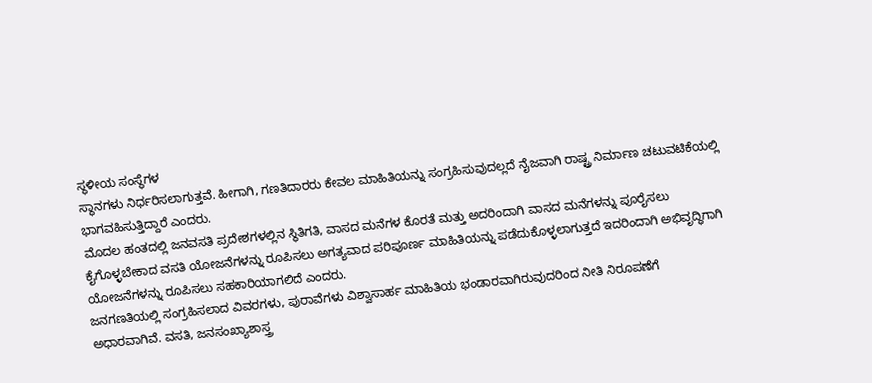ಸ್ಥಳೀಯ ಸಂಸ್ಥೆಗಳ
ಸ್ಥಾನಗಳು ನಿರ್ಧರಿಸಲಾಗುತ್ತವೆ. ಹೀಗಾಗಿ, ಗಣತಿದಾರರು ಕೇವಲ ಮಾಹಿತಿಯನ್ನು ಸಂಗ್ರಹಿಸುವುದಲ್ಲದೆ ನೈಜವಾಗಿ ರಾಷ್ಟ್ರ ನಿರ್ಮಾಣ ಚಟುವಟಿಕೆಯಲ್ಲಿ
ಭಾಗವಹಿಸುತ್ತಿದ್ದಾರೆ ಎಂದರು.
ಮೊದಲ ಹಂತದಲ್ಲಿ ಜನವಸತಿ ಪ್ರದೇಶಗಳಲ್ಲಿನ ಸ್ಥಿತಿಗತಿ, ವಾಸದ ಮನೆಗಳ ಕೊರತೆ ಮತ್ತು ಅದರಿಂದಾಗಿ ವಾಸದ ಮನೆಗಳನ್ನು ಪೂರೈಸಲು
ಕೈಗೊಳ್ಳಬೇಕಾದ ವಸತಿ ಯೋಜನೆಗಳನ್ನು ರೂಪಿಸಲು ಅಗತ್ಯವಾದ ಪರಿಪೂರ್ಣ ಮಾಹಿತಿಯನ್ನು ಪಡೆದುಕೊಳ್ಳಲಾಗುತ್ತದೆ ಇದರಿಂದಾಗಿ ಅಭಿವೃದ್ಧಿಗಾಗಿ
ಯೋಜನೆಗಳನ್ನು ರೂಪಿಸಲು ಸಹಕಾರಿಯಾಗಲಿದೆ ಎಂದರು.
ಜನಗಣತಿಯಲ್ಲಿ ಸಂಗ್ರಹಿಸಲಾದ ವಿವರಗಳು, ಪುರಾವೆಗಳು ವಿಶ್ವಾಸಾರ್ಹ ಮಾಹಿತಿಯ ಭಂಡಾರವಾಗಿರುವುದರಿಂದ ನೀತಿ ನಿರೂಪಣೆಗೆ
ಅಧಾರವಾಗಿವೆ. ವಸತಿ, ಜನಸಂಖ್ಯಾಶಾಸ್ತ್ರ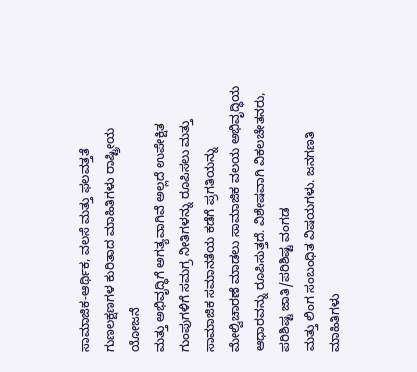ಸಾಮಾಜಿಕ-ಆರ್ಥಿಕ, ವಲಸೆ ಮತ್ತು ಫಲವತ್ತತೆ ಗುಣಲಕ್ಷಣಗಳ ಕುರಿತಾದ ಮಾಹಿತಿಗಳು ರಾಷ್ಟ್ರೀಯ ಯೋಜನೆ
ಮತ್ತು ಅಭಿವೃದ್ಧಿಗೆ ಅಗತ್ಯವಾಗಿವೆ ಅಲ್ಲದೆ ಉಪೇಕ್ಷಿತ ಗುಂಪುಗಳಿಗೆ ಸಮಗ್ರ ನೀತಿಗಳನ್ನು ರೂಪಿಸಲು ಮತ್ತು ಸಾಮಾಜಿಕ ಸಮಾನತೆಯ ಕಡೆಗೆ ಪ್ರಗತಿಯನ್ನು
ಮೇಲ್ವಿಚಾರಣೆ ಮಾಡಲು ಸಾಮಾಜಿಕ ವಲಯ ಅಭಿವೃದ್ಧಿಯ ಆಧಾರವನ್ನು ರೂಪಿಸುತ್ತದೆ. ವಿಶೇಷವಾಗಿ ವಿಕಲಚೇತನರು, ಪರಿಶಿಷ್ಟ ಜಾತಿ/ಪರಿಶಿಷ್ಟ ವಂಗಡ
ಮತ್ತು ಲಿಂಗ ಸಂಬಂಧಿತ ವಿಷಯಗಳು. ಜನಗಣತಿ ಮಾಹಿತಿಗಳು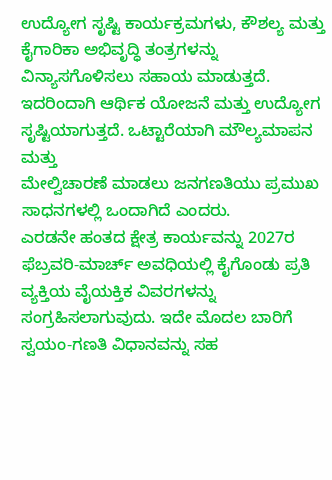ಉದ್ಯೋಗ ಸೃಷ್ಟಿ ಕಾರ್ಯಕ್ರಮಗಳು, ಕೌಶಲ್ಯ ಮತ್ತು ಕೈಗಾರಿಕಾ ಅಭಿವೃದ್ಧಿ ತಂತ್ರಗಳನ್ನು
ವಿನ್ಯಾಸಗೊಳಿಸಲು ಸಹಾಯ ಮಾಡುತ್ತದೆ. ಇದರಿಂದಾಗಿ ಆರ್ಥಿಕ ಯೋಜನೆ ಮತ್ತು ಉದ್ಯೋಗ ಸೃಷ್ಟಿಯಾಗುತ್ತದೆ. ಒಟ್ಟಾರೆಯಾಗಿ ಮೌಲ್ಯಮಾಪನ ಮತ್ತು
ಮೇಲ್ವಿಚಾರಣೆ ಮಾಡಲು ಜನಗಣತಿಯು ಪ್ರಮುಖ ಸಾಧನಗಳಲ್ಲಿ ಒಂದಾಗಿದೆ ಎಂದರು.
ಎರಡನೇ ಹಂತದ ಕ್ಷೇತ್ರ ಕಾರ್ಯವನ್ನು 2027ರ ಫೆಬ್ರವರಿ-ಮಾರ್ಚ್ ಅವಧಿಯಲ್ಲಿ ಕೈಗೊಂಡು ಪ್ರತಿ ವ್ಯಕ್ತಿಯ ವೈಯಕ್ತಿಕ ವಿವರಗಳನ್ನು
ಸಂಗ್ರಹಿಸಲಾಗುವುದು. ಇದೇ ಮೊದಲ ಬಾರಿಗೆ ಸ್ವಯಂ-ಗಣತಿ ವಿಧಾನವನ್ನು ಸಹ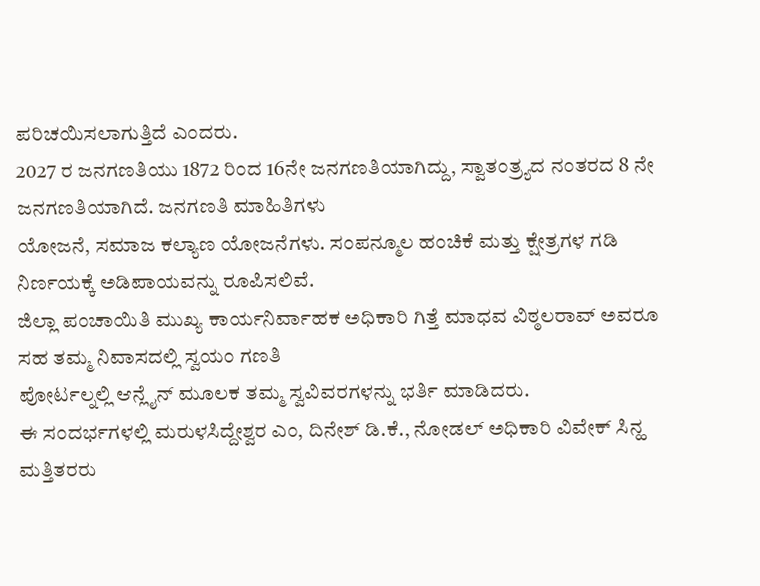ಪರಿಚಯಿಸಲಾಗುತ್ತಿದೆ ಎಂದರು.
2027 ರ ಜನಗಣತಿಯು 1872 ರಿಂದ 16ನೇ ಜನಗಣತಿಯಾಗಿದ್ದು, ಸ್ವಾತಂತ್ರ್ಯದ ನಂತರದ 8 ನೇ ಜನಗಣತಿಯಾಗಿದೆ. ಜನಗಣತಿ ಮಾಹಿತಿಗಳು
ಯೋಜನೆ, ಸಮಾಜ ಕಲ್ಯಾಣ ಯೋಜನೆಗಳು. ಸಂಪನ್ಮೂಲ ಹಂಚಿಕೆ ಮತ್ತು ಕ್ಷೇತ್ರಗಳ ಗಡಿ ನಿರ್ಣಯಕ್ಕೆ ಅಡಿಪಾಯವನ್ನು ರೂಪಿಸಲಿವೆ.
ಜಿಲ್ಲಾ ಪಂಚಾಯಿತಿ ಮುಖ್ಯ ಕಾರ್ಯನಿರ್ವಾಹಕ ಅಧಿಕಾರಿ ಗಿತ್ತೆ ಮಾಧವ ವಿಠ್ಠಲರಾವ್ ಅವರೂ ಸಹ ತಮ್ಮ ನಿವಾಸದಲ್ಲಿ ಸ್ವಯಂ ಗಣತಿ
ಪೋರ್ಟಲ್ನಲ್ಲಿ ಆನ್ಲೈನ್ ಮೂಲಕ ತಮ್ಮ ಸ್ವವಿವರಗಳನ್ನು ಭರ್ತಿ ಮಾಡಿದರು.
ಈ ಸಂದರ್ಭಗಳಲ್ಲಿ ಮರುಳಸಿದ್ದೇಶ್ವರ ಎಂ, ದಿನೇಶ್ ಡಿ.ಕೆ., ನೋಡಲ್ ಅಧಿಕಾರಿ ವಿವೇಕ್ ಸಿನ್ಹ ಮತ್ತಿತರರು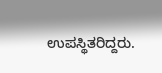ಉಪಸ್ಥಿತರಿದ್ದರು.